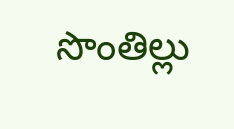సొంతిల్లు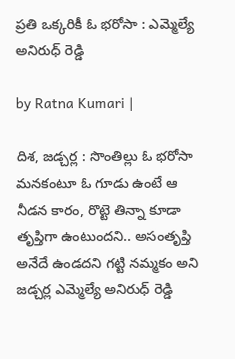ప్రతి ఒక్కరికీ ఓ భరోసా : ఎమ్మెల్యే అనిరుధ్ రెడ్డి

by Ratna Kumari |

దిశ, జడ్చర్ల : సొంతిల్లు ఓ భరోసా మనకంటూ ఓ గూడు ఉంటే ఆ నీడన కారం, రొట్టె తిన్నా కూడా తృప్తిగా ఉంటుందని.. అసంతృప్తి అనేదే ఉండదని గట్టి నమ్మకం అని జడ్చర్ల ఎమ్మెల్యే అనిరుధ్ రెడ్డి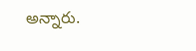అన్నారు.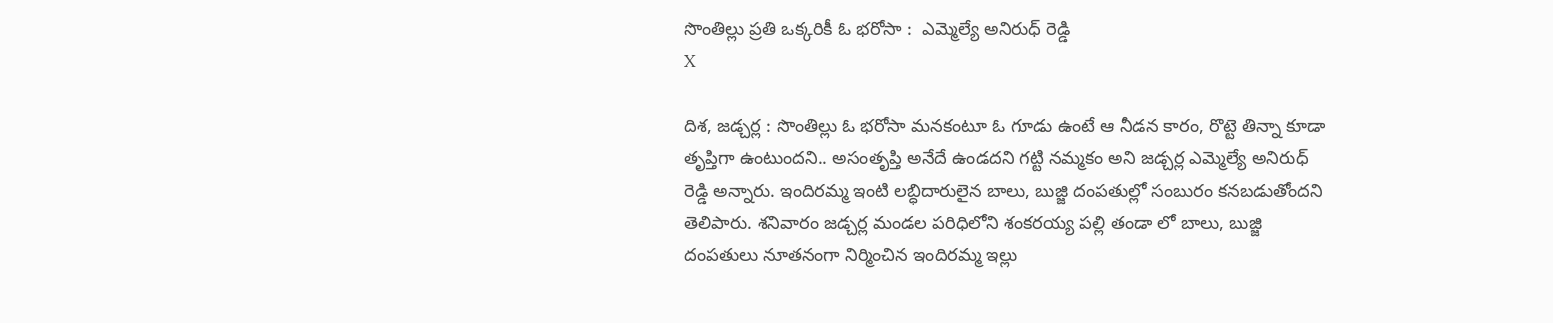సొంతిల్లు ప్రతి ఒక్కరికీ ఓ భరోసా :  ఎమ్మెల్యే అనిరుధ్ రెడ్డి
X

దిశ, జడ్చర్ల : సొంతిల్లు ఓ భరోసా మనకంటూ ఓ గూడు ఉంటే ఆ నీడన కారం, రొట్టె తిన్నా కూడా తృప్తిగా ఉంటుందని.. అసంతృప్తి అనేదే ఉండదని గట్టి నమ్మకం అని జడ్చర్ల ఎమ్మెల్యే అనిరుధ్ రెడ్డి అన్నారు. ఇందిరమ్మ ఇంటి లబ్ధిదారులైన బాలు, బుజ్జి దంపతుల్లో సంబురం కనబడుతోందని తెలిపారు. శనివారం జడ్చర్ల మండల పరిధిలోని శంకరయ్య పల్లి తండా లో బాలు, బుజ్జి దంపతులు నూతనంగా నిర్మించిన ఇందిరమ్మ ఇల్లు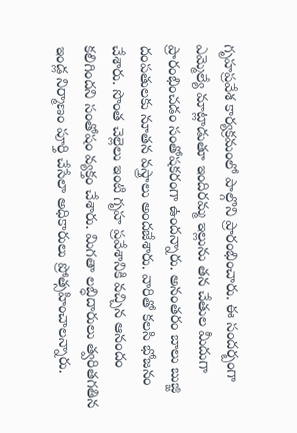గృహప్రవేశ కార్యక్రమంలో పాల్గొని ప్రారంభించారు. ఈ సందర్బంగా ఎమ్మెల్యే మాట్లాడుతూ ఇందిరమ్మ ఇల్లును తన చేతుల మీదుగా ప్రారంభించడం సంతోషకరంగా ఉంద‌న్నారు. అనంతరం బాలు బుజ్జి దంపతులకు నూతన వస్త్రాలు అందజేశారు. వారితో కలసి భోజనం చేశారు. సొంత చెల్లెలు ఇంటి గృహ ప్రవేశానికి వచ్చిన ఆనందం కలిగిందని సంతోషం వ్యక్తం చేశారు. మిగతా లబ్ధిదారులు త్వరితగతిన ఇండ్ల నిర్మాణం పూర్తి చేసేలా అధికారులు ప్రోత్సహించాలన్నారు.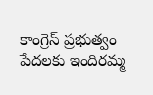కాంగ్రెస్ ప్రభుత్వం పేదలకు ఇందిరమ్మ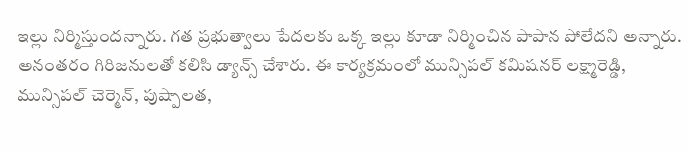ఇల్లు నిర్మిస్తుందన్నారు. గత ప్రభుత్వాలు పేదలకు ఒక్క ఇల్లు కూడా నిర్మించిన పాపాన పోలేదని అన్నారు. అనంతరం గిరిజనులతో కలిసి డ్యాన్స్ చేశారు. ఈ కార్యక్రమంలో మున్సిపల్ కమిషనర్ లక్ష్మారెడ్డి, మున్సిపల్ చెర్మెన్, పుష్పాలత,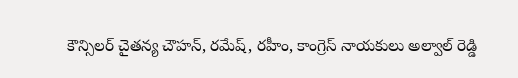కౌన్సిలర్ చైతన్య చౌహన్, రమేష్, రహీం, కాంగ్రెస్ నాయకులు అల్వాల్ రెడ్డి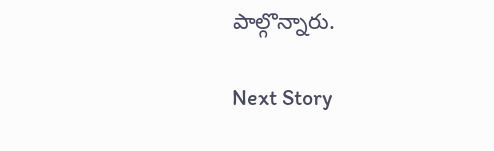పాల్గొన్నారు.

Next Story